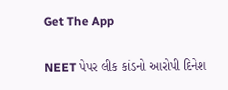Get The App

NEET પેપર લીક કાંડનો આરોપી દિનેશ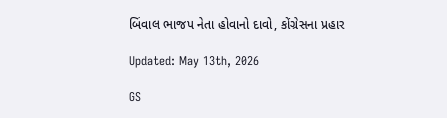બિંવાલ ભાજપ નેતા હોવાનો દાવો, કોંગ્રેસના પ્રહાર

Updated: May 13th, 2026

GS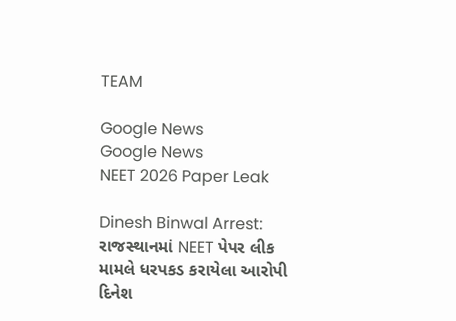TEAM

Google News
Google News
NEET 2026 Paper Leak

Dinesh Binwal Arrest: રાજસ્થાનમાં NEET પેપર લીક મામલે ધરપકડ કરાયેલા આરોપી દિનેશ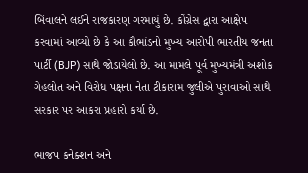બિંવાલને લઈને રાજકારણ ગરમાયું છે. કોંગ્રેસ દ્વારા આક્ષેપ કરવામાં આવ્યો છે કે આ કૌભાંડનો મુખ્ય આરોપી ભારતીય જનતા પાર્ટી (BJP) સાથે જોડાયેલો છે. આ મામલે પૂર્વ મુખ્યમંત્રી અશોક ગેહલોત અને વિરોધ પક્ષના નેતા ટીકારામ જુલીએ પુરાવાઓ સાથે સરકાર પર આકરા પ્રહારો કર્યા છે.

ભાજપ કનેક્શન અને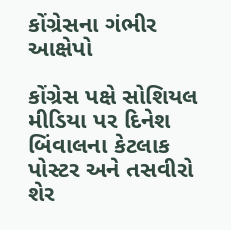કોંગ્રેસના ગંભીર આક્ષેપો

કોંગ્રેસ પક્ષે સોશિયલ મીડિયા પર દિનેશ બિંવાલના કેટલાક પોસ્ટર અને તસવીરો શેર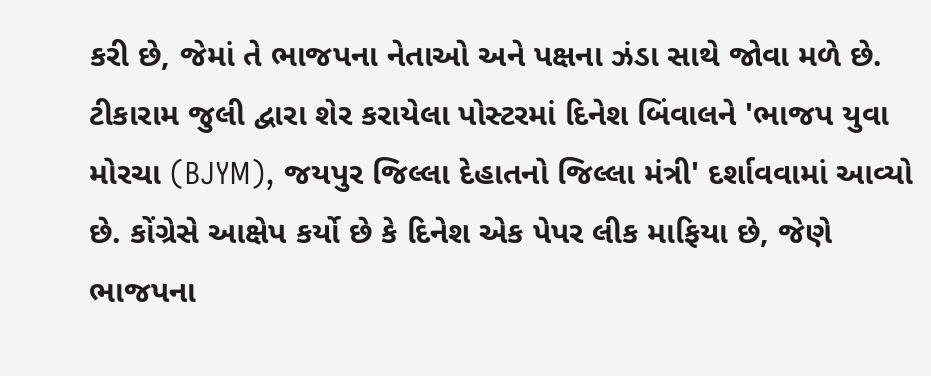કરી છે, જેમાં તે ભાજપના નેતાઓ અને પક્ષના ઝંડા સાથે જોવા મળે છે. ટીકારામ જુલી દ્વારા શેર કરાયેલા પોસ્ટરમાં દિનેશ બિંવાલને 'ભાજપ યુવા મોરચા (BJYM), જયપુર જિલ્લા દેહાતનો જિલ્લા મંત્રી' દર્શાવવામાં આવ્યો છે. કોંગ્રેસે આક્ષેપ કર્યો છે કે દિનેશ એક પેપર લીક માફિયા છે, જેણે ભાજપના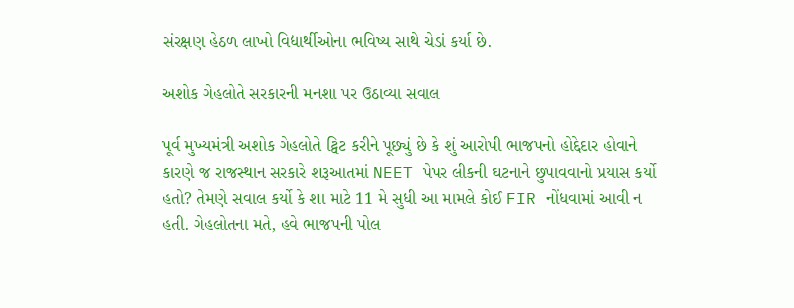સંરક્ષણ હેઠળ લાખો વિદ્યાર્થીઓના ભવિષ્ય સાથે ચેડાં કર્યા છે.

અશોક ગેહલોતે સરકારની મનશા પર ઉઠાવ્યા સવાલ

પૂર્વ મુખ્યમંત્રી અશોક ગેહલોતે ટ્વિટ કરીને પૂછ્યું છે કે શું આરોપી ભાજપનો હોદ્દેદાર હોવાને કારણે જ રાજસ્થાન સરકારે શરૂઆતમાં NEET પેપર લીકની ઘટનાને છુપાવવાનો પ્રયાસ કર્યો હતો? તેમણે સવાલ કર્યો કે શા માટે 11 મે સુધી આ મામલે કોઈ FIR નોંધવામાં આવી ન હતી. ગેહલોતના મતે, હવે ભાજપની પોલ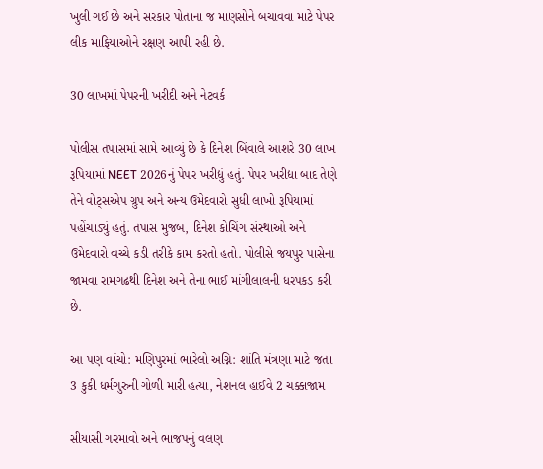ખુલી ગઈ છે અને સરકાર પોતાના જ માણસોને બચાવવા માટે પેપર લીક માફિયાઓને રક્ષણ આપી રહી છે.

30 લાખમાં પેપરની ખરીદી અને નેટવર્ક

પોલીસ તપાસમાં સામે આવ્યું છે કે દિનેશ બિંવાલે આશરે 30 લાખ રૂપિયામાં NEET 2026નું પેપર ખરીદ્યું હતું. પેપર ખરીદ્યા બાદ તેણે તેને વોટ્સએપ ગ્રુપ અને અન્ય ઉમેદવારો સુધી લાખો રૂપિયામાં પહોંચાડ્યું હતું. તપાસ મુજબ, દિનેશ કોચિંગ સંસ્થાઓ અને ઉમેદવારો વચ્ચે કડી તરીકે કામ કરતો હતો. પોલીસે જયપુર પાસેના જામવા રામગઢથી દિનેશ અને તેના ભાઈ માંગીલાલની ધરપકડ કરી છે.

આ પણ વાંચો: મણિપુરમાં ભારેલો અગ્નિ: શાંતિ મંત્રણા માટે જતા 3 કુકી ધર્મગુરુની ગોળી મારી હત્યા, નેશનલ હાઈવે 2 ચક્કાજામ

સીયાસી ગરમાવો અને ભાજપનું વલણ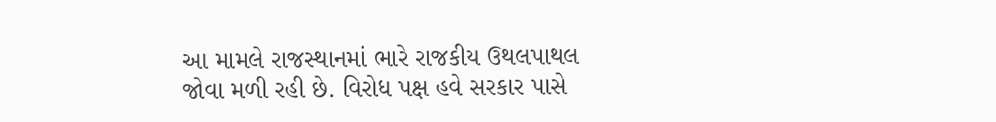આ મામલે રાજસ્થાનમાં ભારે રાજકીય ઉથલપાથલ જોવા મળી રહી છે. વિરોધ પક્ષ હવે સરકાર પાસે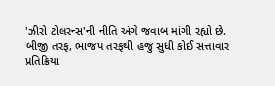'ઝીરો ટોલરન્સ'ની નીતિ અંગે જવાબ માંગી રહ્યો છે. બીજી તરફ, ભાજપ તરફથી હજુ સુધી કોઈ સત્તાવાર પ્રતિક્રિયા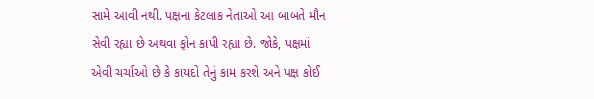સામે આવી નથી. પક્ષના કેટલાક નેતાઓ આ બાબતે મૌન સેવી રહ્યા છે અથવા ફોન કાપી રહ્યા છે. જોકે, પક્ષમાં એવી ચર્ચાઓ છે કે કાયદો તેનું કામ કરશે અને પક્ષ કોઈ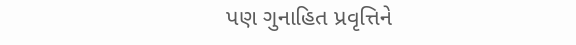પણ ગુનાહિત પ્રવૃત્તિને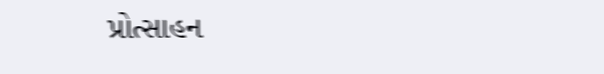પ્રોત્સાહન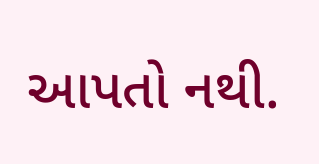આપતો નથી.